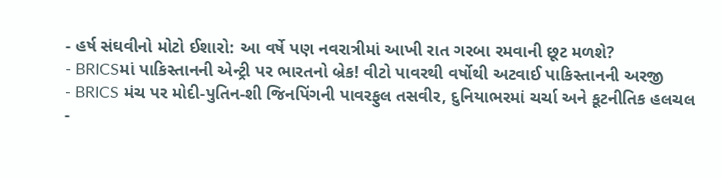- હર્ષ સંઘવીનો મોટો ઈશારો: આ વર્ષે પણ નવરાત્રીમાં આખી રાત ગરબા રમવાની છૂટ મળશે?
- BRICSમાં પાકિસ્તાનની એન્ટ્રી પર ભારતનો બ્રેક! વીટો પાવરથી વર્ષોથી અટવાઈ પાકિસ્તાનની અરજી
- BRICS મંચ પર મોદી-પુતિન-શી જિનપિંગની પાવરફુલ તસવીર, દુનિયાભરમાં ચર્ચા અને કૂટનીતિક હલચલ
-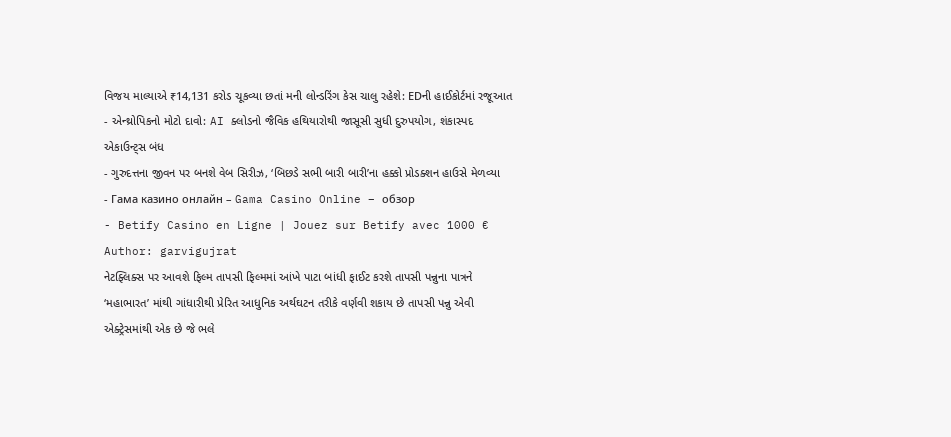વિજય માલ્યાએ ₹14,131 કરોડ ચૂકવ્યા છતાં મની લોન્ડરિંગ કેસ ચાલુ રહેશે: EDની હાઈકોર્ટમાં રજૂઆત
- એન્થ્રોપિકનો મોટો દાવો: AI ક્લોડનો જૈવિક હથિયારોથી જાસૂસી સુધી દુરુપયોગ, શંકાસ્પદ એકાઉન્ટ્સ બંધ
- ગુરુદત્તના જીવન પર બનશે વેબ સિરીઝ, ‘બિછડે સભી બારી બારી’ના હક્કો પ્રોડક્શન હાઉસે મેળવ્યા
- Гама казино онлайн – Gama Casino Online – обзор
- Betify Casino en Ligne | Jouez sur Betify avec 1000 €
Author: garvigujrat
નેટફ્લિક્સ પર આવશે ફિલ્મ તાપસી ફિલ્મમાં આંખે પાટા બાંધી ફાઈટ કરશે તાપસી પન્નુના પાત્રને ‘મહાભારત’ માંથી ગાંધારીથી પ્રેરિત આધુનિક અર્થઘટન તરીકે વર્ણવી શકાય છે તાપસી પન્નુ એવી એક્ટ્રેસમાંથી એક છે જે ભલે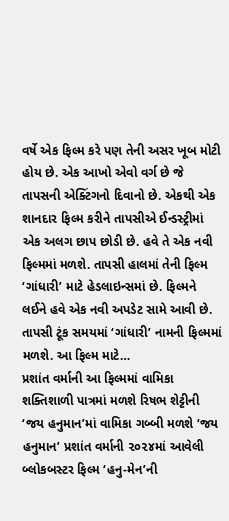વર્ષે એક ફિલ્મ કરે પણ તેની અસર ખૂબ મોટી હોય છે. એક આખો એવો વર્ગ છે જે તાપસની એક્ટિંગનો દિવાનો છે. એકથી એક શાનદાર ફિલ્મ કરીને તાપસીએ ઈન્ડસ્ટ્રીમાં એક અલગ છાપ છોડી છે. હવે તે એક નવી ફિલ્મમાં મળશે. તાપસી હાલમાં તેની ફિલ્મ ‘ગાંધારી’ માટે હેડલાઇન્સમાં છે. ફિલ્મને લઈને હવે એક નવી અપડેટ સામે આવી છે. તાપસી ટૂંક સમયમાં ‘ગાંધારી’ નામની ફિલ્મમાં મળશે. આ ફિલ્મ માટે…
પ્રશાંત વર્માની આ ફિલ્મમાં વામિકા શક્તિશાળી પાત્રમાં મળશે રિષભ શેટ્ટીની ‘જય હનુમાન’માં વામિકા ગબ્બી મળશે ‘જય હનુમાન’ પ્રશાંત વર્માની ૨૦૨૪માં આવેલી બ્લોકબસ્ટર ફિલ્મ ‘હનુ-મેન’ની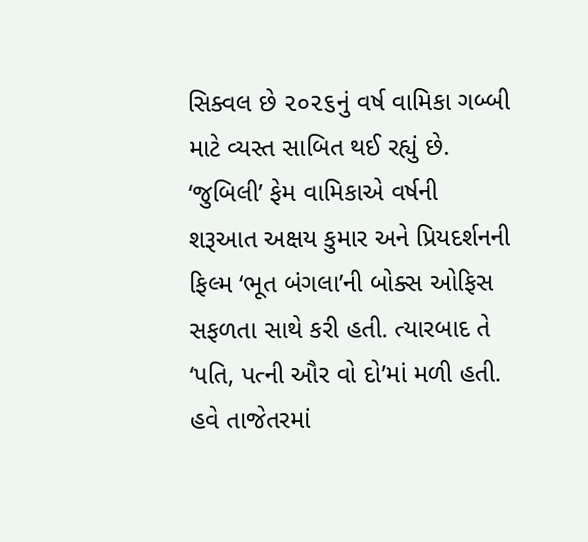સિક્વલ છે ૨૦૨૬નું વર્ષ વામિકા ગબ્બી માટે વ્યસ્ત સાબિત થઈ રહ્યું છે. ‘જુબિલી’ ફેમ વામિકાએ વર્ષની શરૂઆત અક્ષય કુમાર અને પ્રિયદર્શનની ફિલ્મ ‘ભૂત બંગલા’ની બોક્સ ઓફિસ સફળતા સાથે કરી હતી. ત્યારબાદ તે ‘પતિ, પત્ની ઔર વો દો’માં મળી હતી. હવે તાજેતરમાં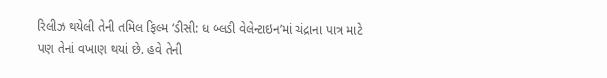રિલીઝ થયેલી તેની તમિલ ફિલ્મ ‘ડીસી: ધ બ્લડી વેલેન્ટાઇન’માં ચંદ્રાના પાત્ર માટે પણ તેનાં વખાણ થયાં છે. હવે તેની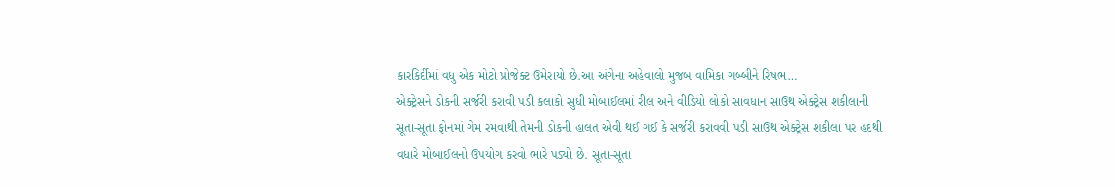કારકિર્દીમાં વધુ એક મોટો પ્રોજેક્ટ ઉમેરાયો છે.આ અંગેના અહેવાલો મુજબ વામિકા ગબ્બીને રિષભ…
એક્ટ્રેસને ડોકની સર્જરી કરાવી પડી કલાકો સુધી મોબાઈલમાં રીલ અને વીડિયો લોકો સાવધાન સાઉથ એક્ટ્રેસ શકીલાની સૂતા-સૂતા ફોનમાં ગેમ રમવાથી તેમની ડોકની હાલત એવી થઈ ગઈ કે સર્જરી કરાવવી પડી સાઉથ એક્ટ્રેસ શકીલા પર હદથી વધારે મોબાઈલનો ઉપયોગ કરવો ભારે પડ્યો છે. સૂતા-સૂતા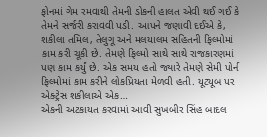ફોનમાં ગેમ રમવાથી તેમની ડોકની હાલત એવી થઈ ગઈ કે તેમને સર્જરી કરાવવી પડી. આપને જણાવી દઈએ કે, શકીલા તમિલ, તેલુગૂ અને મલયાલમ સહિતની ફિલ્મોમાં કામ કરી ચૂકી છે. તેમણે ફિલ્મો સાથે સાથે રાજકારણમાં પણ કામ કર્યું છે. એક સમય હતો જ્યારે તેમણે સેમી પોર્ન ફિલ્મોમાં કામ કરીને લોકપ્રિયતા મેળવી હતી. યૂટ્યૂબ પર એક્ટ્રેસ શકીલાએ એક…
એકની અટકાયત કરવામાં આવી સુખબીર સિંહ બાદલ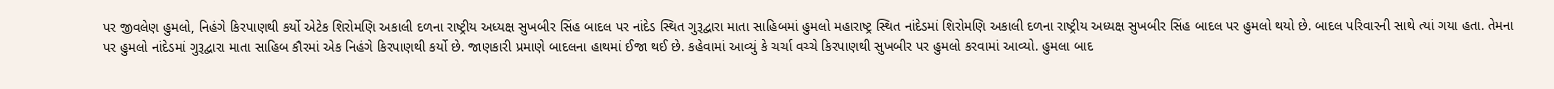પર જીવલેણ હુમલો, નિહંગે કિરપાણથી કર્યો એટેક શિરોમણિ અકાલી દળના રાષ્ટ્રીય અધ્યક્ષ સુખબીર સિંહ બાદલ પર નાંદેડ સ્થિત ગુરૂદ્વારા માતા સાહિબમાં હુમલો મહારાષ્ટ્ર સ્થિત નાંદેડમાં શિરોમણિ અકાલી દળના રાષ્ટ્રીય અધ્યક્ષ સુખબીર સિંહ બાદલ પર હુમલો થયો છે. બાદલ પરિવારની સાથે ત્યાં ગયા હતા. તેમના પર હુમલો નાંદેડમાં ગુરૂદ્વારા માતા સાહિબ કૌરમાં એક નિહંગે કિરપાણથી કર્યો છે. જાણકારી પ્રમાણે બાદલના હાથમાં ઈજા થઈ છે. કહેવામાં આવ્યું કે ચર્ચા વચ્ચે કિરપાણથી સુખબીર પર હુમલો કરવામાં આવ્યો. હુમલા બાદ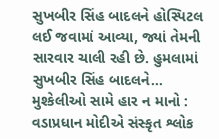સુખબીર સિંહ બાદલને હોસ્પિટલ લઈ જવામાં આવ્યા, જ્યાં તેમની સારવાર ચાલી રહી છે. હુમલામાં સુખબીર સિંહ બાદલને…
મુશ્કેલીઓ સામે હાર ન માનો : વડાપ્રધાન મોદીએ સંસ્કૃત શ્લોક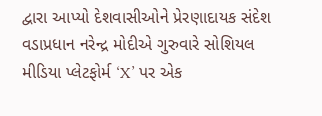દ્વારા આપ્યો દેશવાસીઓને પ્રેરણાદાયક સંદેશ વડાપ્રધાન નરેન્દ્ર મોદીએ ગુરુવારે સોશિયલ મીડિયા પ્લેટફોર્મ ‘X’ પર એક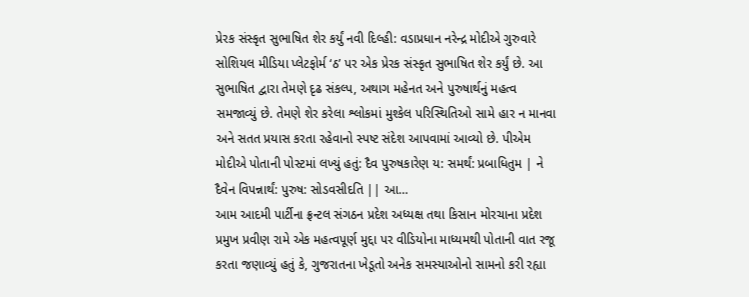પ્રેરક સંસ્કૃત સુભાષિત શેર કર્યું નવી દિલ્હી: વડાપ્રધાન નરેન્દ્ર મોદીએ ગુરુવારે સોશિયલ મીડિયા પ્લેટફોર્મ ‘ઠ’ પર એક પ્રેરક સંસ્કૃત સુભાષિત શેર કર્યું છે. આ સુભાષિત દ્વારા તેમણે દૃઢ સંકલ્પ, અથાગ મહેનત અને પુરુષાર્થનું મહત્વ સમજાવ્યું છે. તેમણે શેર કરેલા શ્લોકમાં મુશ્કેલ પરિસ્થિતિઓ સામે હાર ન માનવા અને સતત પ્રયાસ કરતા રહેવાનો સ્પષ્ટ સંદેશ આપવામાં આવ્યો છે. પીએમ મોદીએ પોતાની પોસ્ટમાં લખ્યું હતું: દૈવ પુરુષકારેણ ય: સમર્થં: પ્રબાધિતુમ | ને દૈવેન વિપન્નાર્થં: પુરુષ: સોડવસીદતિ || આ…
આમ આદમી પાર્ટીના ફ્રન્ટલ સંગઠન પ્રદેશ અધ્યક્ષ તથા કિસાન મોરચાના પ્રદેશ પ્રમુખ પ્રવીણ રામે એક મહત્વપૂર્ણ મુદ્દા પર વીડિયોના માધ્યમથી પોતાની વાત રજૂ કરતા જણાવ્યું હતું કે, ગુજરાતના ખેડૂતો અનેક સમસ્યાઓનો સામનો કરી રહ્યા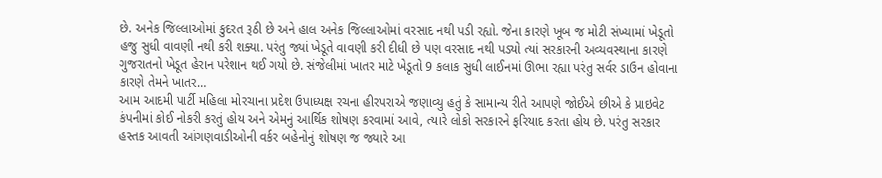છે. અનેક જિલ્લાઓમાં કુદરત રૂઠી છે અને હાલ અનેક જિલ્લાઓમાં વરસાદ નથી પડી રહ્યો. જેના કારણે ખૂબ જ મોટી સંખ્યામાં ખેડૂતો હજુ સુધી વાવણી નથી કરી શક્યા. પરંતુ જ્યાં ખેડૂતે વાવણી કરી દીધી છે પણ વરસાદ નથી પડ્યો ત્યાં સરકારની અવ્યવસ્થાના કારણે ગુજરાતનો ખેડૂત હેરાન પરેશાન થઈ ગયો છે. સંજેલીમાં ખાતર માટે ખેડૂતો 9 કલાક સુધી લાઈનમાં ઊભા રહ્યા પરંતુ સર્વર ડાઉન હોવાના કારણે તેમને ખાતર…
આમ આદમી પાર્ટી મહિલા મોરચાના પ્રદેશ ઉપાધ્યક્ષ રચના હીરપરાએ જણાવ્યુ હતું કે સામાન્ય રીતે આપણે જોઈએ છીએ કે પ્રાઇવેટ કંપનીમાં કોઈ નોકરી કરતું હોય અને એમનું આર્થિક શોષણ કરવામાં આવે, ત્યારે લોકો સરકારને ફરિયાદ કરતા હોય છે. પરંતુ સરકાર હસ્તક આવતી આંગણવાડીઓની વર્કર બહેનોનું શોષણ જ જ્યારે આ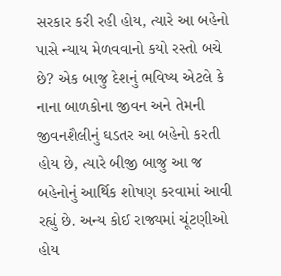સરકાર કરી રહી હોય, ત્યારે આ બહેનો પાસે ન્યાય મેળવવાનો કયો રસ્તો બચે છે? એક બાજુ દેશનું ભવિષ્ય એટલે કે નાના બાળકોના જીવન અને તેમની જીવનશૈલીનું ઘડતર આ બહેનો કરતી હોય છે, ત્યારે બીજી બાજુ આ જ બહેનોનું આર્થિક શોષણ કરવામાં આવી રહ્યું છે. અન્ય કોઈ રાજ્યમાં ચૂંટણીઓ હોય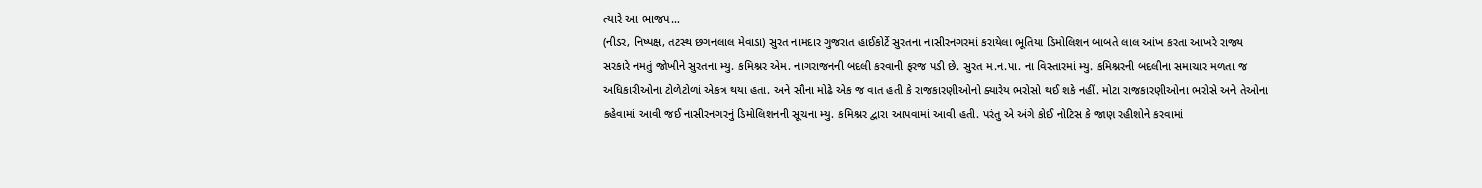ત્યારે આ ભાજપ…
(નીડર, નિષ્પક્ષ, તટસ્થ છગનલાલ મેવાડા) સુરત નામદાર ગુજરાત હાઈકોર્ટે સુરતના નાસીરનગરમાં કરાયેલા ભૂતિયા ડિમોલિશન બાબતે લાલ આંખ કરતા આખરે રાજ્ય સરકારે નમતું જોખીને સુરતના મ્યુ. કમિશ્નર એમ. નાગરાજનની બદલી કરવાની ફરજ પડી છે. સુરત મ.ન.પા. ના વિસ્તારમાં મ્યુ. કમિશ્નરની બદલીના સમાચાર મળતા જ અધિકારીઓના ટોળેટોળાં એકત્ર થયા હતા. અને સૌના મોઢે એક જ વાત હતી કે રાજકારણીઓનો ક્યારેય ભરોસો થઈ શકે નહીં. મોટા રાજકારણીઓના ભરોસે અને તેઓના કહેવામાં આવી જઈ નાસીરનગરનું ડિમોલિશનની સૂચના મ્યુ. કમિશ્નર દ્વારા આપવામાં આવી હતી. પરંતુ એ અંગે કોઈ નોટિસ કે જાણ રહીશોને કરવામાં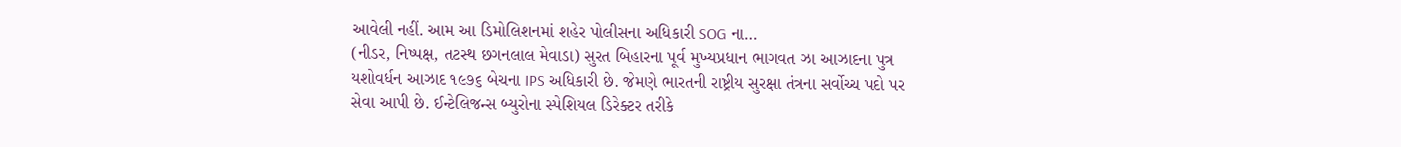આવેલી નહીં. આમ આ ડિમોલિશનમાં શહેર પોલીસના અધિકારી SOG ના…
(નીડર, નિષ્પક્ષ, તટસ્થ છગનલાલ મેવાડા) સુરત બિહારના પૂર્વ મુખ્યપ્રધાન ભાગવત ઝા આઝાદના પુત્ર યશોવર્ધન આઝાદ ૧૯૭૬ બેચના IPS અધિકારી છે. જેમણે ભારતની રાષ્ટ્રીય સુરક્ષા તંત્રના સર્વોચ્ચ પદો પર સેવા આપી છે. ઈન્ટેલિજન્સ બ્યુરોના સ્પેશિયલ ડિરેક્ટર તરીકે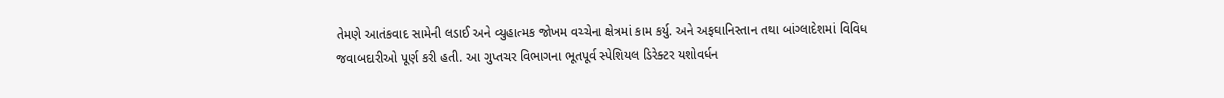તેમણે આતંકવાદ સામેની લડાઈ અને વ્યુહાત્મક જોખમ વચ્ચેના ક્ષેત્રમાં કામ કર્યુ. અને અફઘાનિસ્તાન તથા બાંગ્લાદેશમાં વિવિધ જવાબદારીઓ પૂર્ણ કરી હતી. આ ગુપ્તચર વિભાગના ભૂતપૂર્વ સ્પેશિયલ ડિરેક્ટર યશોવર્ધન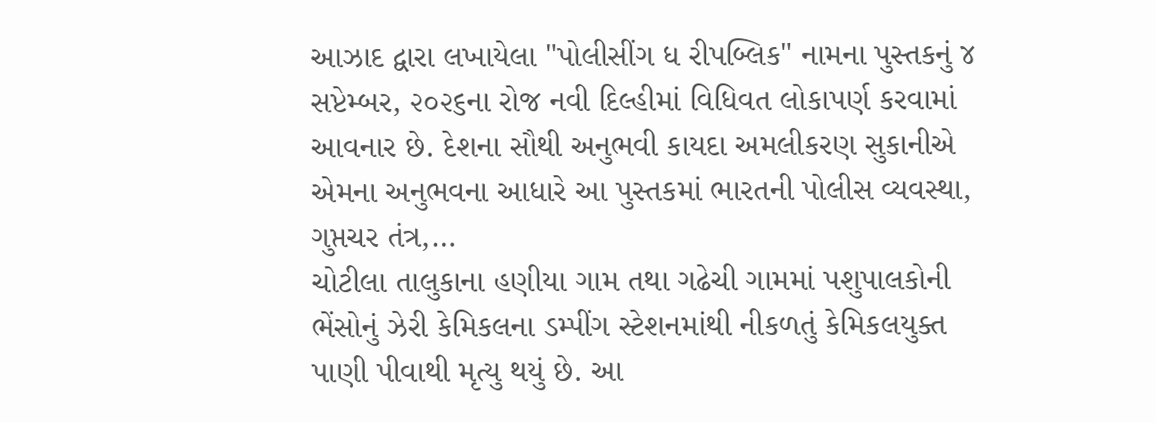આઝાદ દ્વારા લખાયેલા "પોલીસીંગ ધ રીપબ્લિક" નામના પુસ્તકનું ૪ સપ્ટેમ્બર, ૨૦૨૬ના રોજ નવી દિલ્હીમાં વિધિવત લોકાપર્ણ કરવામાં આવનાર છે. દેશના સૌથી અનુભવી કાયદા અમલીકરણ સુકાનીએ એમના અનુભવના આધારે આ પુસ્તકમાં ભારતની પોલીસ વ્યવસ્થા, ગુપ્તચર તંત્ર,…
ચોટીલા તાલુકાના હણીયા ગામ તથા ગઢેચી ગામમાં પશુપાલકોની ભેંસોનું ઝેરી કેમિકલના ડમ્પીંગ સ્ટેશનમાંથી નીકળતું કેમિકલયુક્ત પાણી પીવાથી મૃત્યુ થયું છે. આ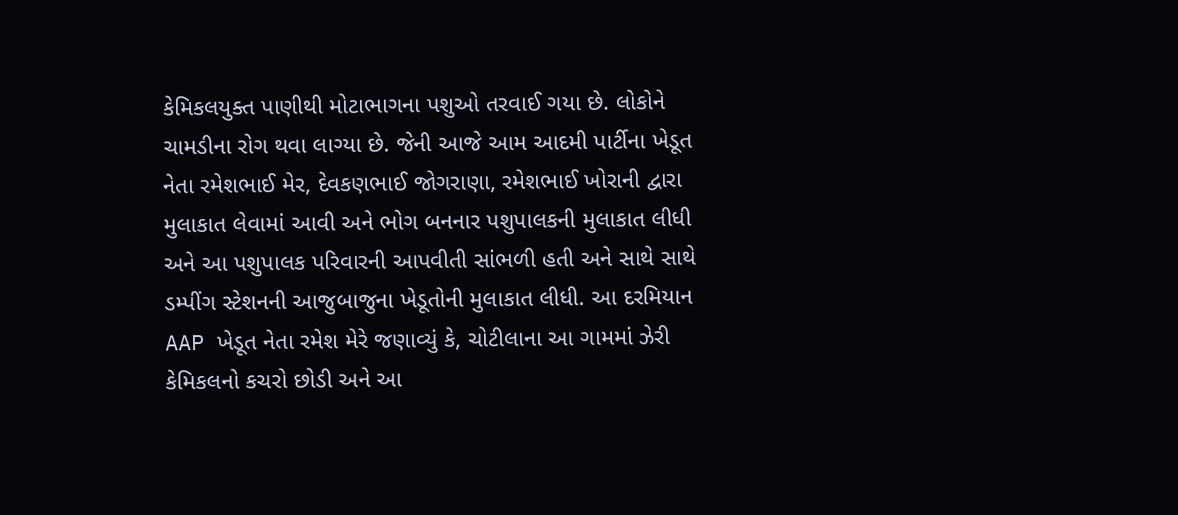કેમિકલયુક્ત પાણીથી મોટાભાગના પશુઓ તરવાઈ ગયા છે. લોકોને ચામડીના રોગ થવા લાગ્યા છે. જેની આજે આમ આદમી પાર્ટીના ખેડૂત નેતા રમેશભાઈ મેર, દેવકણભાઈ જોગરાણા, રમેશભાઈ ખોરાની દ્વારા મુલાકાત લેવામાં આવી અને ભોગ બનનાર પશુપાલકની મુલાકાત લીધી અને આ પશુપાલક પરિવારની આપવીતી સાંભળી હતી અને સાથે સાથે ડમ્પીંગ સ્ટેશનની આજુબાજુના ખેડૂતોની મુલાકાત લીધી. આ દરમિયાન AAP ખેડૂત નેતા રમેશ મેરે જણાવ્યું કે, ચોટીલાના આ ગામમાં ઝેરી કેમિકલનો કચરો છોડી અને આ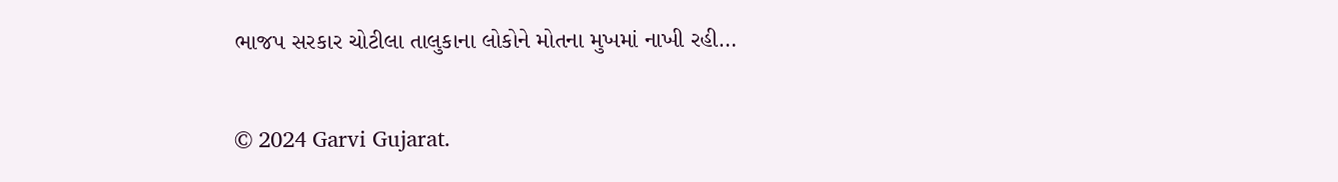ભાજપ સરકાર ચોટીલા તાલુકાના લોકોને મોતના મુખમાં નાખી રહી…

© 2024 Garvi Gujarat.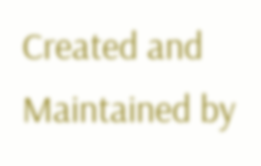Created and Maintained by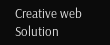Creative web Solution